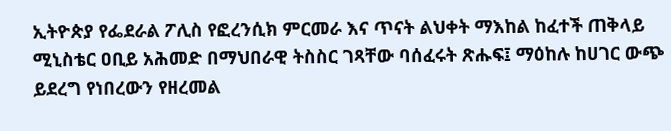ኢትዮጵያ የፌደራል ፖሊስ የፎረንሲክ ምርመራ እና ጥናት ልህቀት ማእከል ከፈተች ጠቅላይ ሚኒስቴር ዐቢይ አሕመድ በማህበራዊ ትስስር ገጻቸው ባሰፈሩት ጽሑፍ፤ ማዕከሉ ከሀገር ውጭ ይደረግ የነበረውን የዘረመል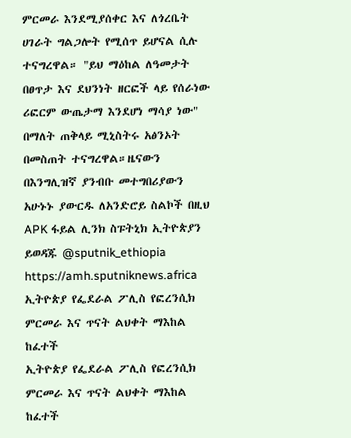ምርመራ እንደሚያሰቀር እና ለጎረቤት ሀገራት ግልጋሎት የሚሰጥ ይሆናል ሲሉ ተናግረዋል። "ይህ ማዕከል ለዓመታት በፀጥታ እና ደህንነት ዘርፎች ላይ የሰራነው ሪፎርም ውጤታማ እንደሆነ ማሳያ ነው" በማለት ጠቅላይ ሚኒስትሩ አፅንኦት በመስጠት ተናግረዋል።ዜናውን በእንግሊዝኛ ያንብቡ መተግበሪያውን አሁኑኑ ያውርዱ ለአንድሮይ ስልኮች በዚህ APK ፋይል ሊንክ ስፑትኒክ ኢትዮጵያን ይወዳጁ @sputnik_ethiopia
https://amh.sputniknews.africa
ኢትዮጵያ የፌደራል ፖሊስ የፎረንሲክ ምርመራ እና ጥናት ልህቀት ማእከል ከፈተች
ኢትዮጵያ የፌደራል ፖሊስ የፎረንሲክ ምርመራ እና ጥናት ልህቀት ማእከል ከፈተች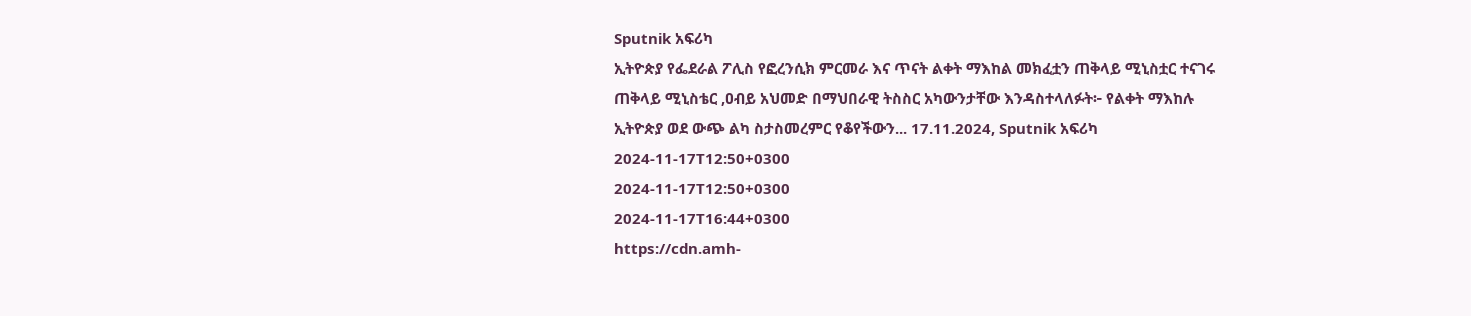Sputnik አፍሪካ
ኢትዮጵያ የፌደራል ፖሊስ የፎረንሲክ ምርመራ እና ጥናት ልቀት ማእከል መክፈቷን ጠቅላይ ሚኒስቷር ተናገሩ ጠቅላይ ሚኒስቴር ,ዐብይ አህመድ በማህበራዊ ትስስር አካውንታቸው እንዳስተላለፉት፦ የልቀት ማእከሉ ኢትዮጵያ ወደ ውጭ ልካ ስታስመረምር የቆየችውን... 17.11.2024, Sputnik አፍሪካ
2024-11-17T12:50+0300
2024-11-17T12:50+0300
2024-11-17T16:44+0300
https://cdn.amh-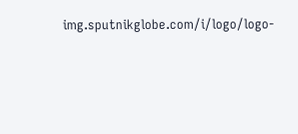img.sputnikglobe.com/i/logo/logo-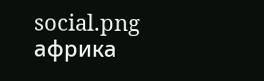social.png
африка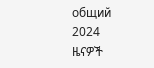общий
2024
ዜናዎች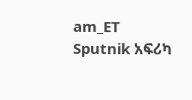am_ET
Sputnik አፍሪካ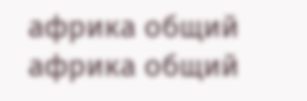африка общий
африка общий